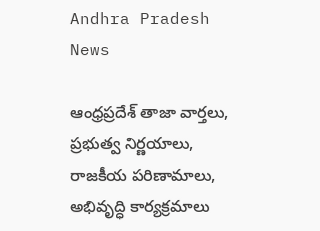Andhra Pradesh News

ఆంధ్రప్రదేశ్ తాజా వార్తలు, ప్రభుత్వ నిర్ణయాలు, రాజకీయ పరిణామాలు, అభివృద్ధి కార్యక్రమాలు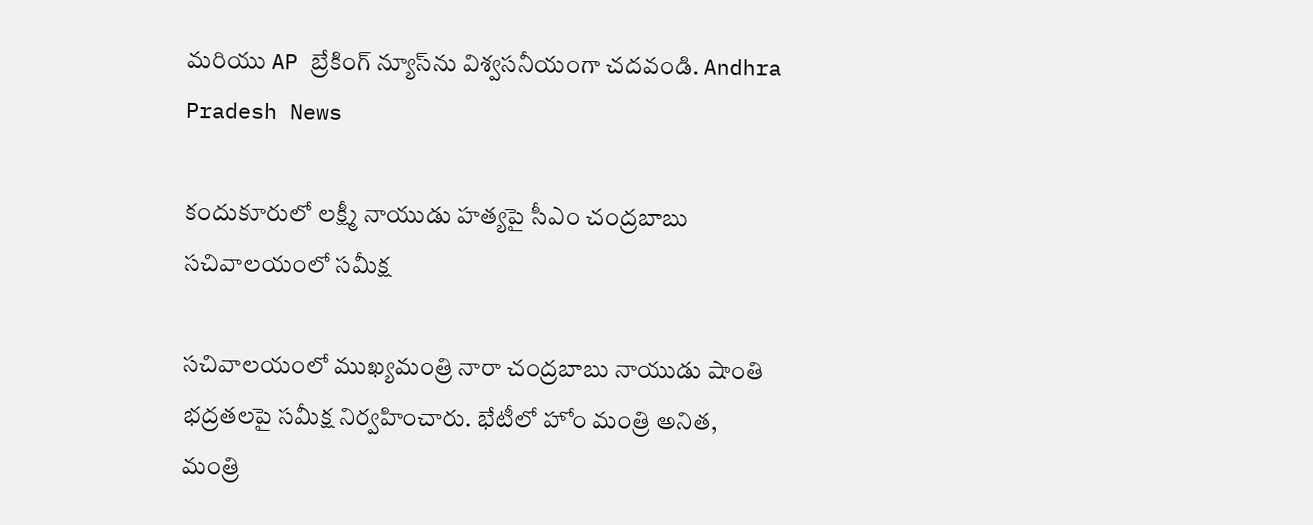మరియు AP బ్రేకింగ్ న్యూస్‌ను విశ్వసనీయంగా చదవండి. Andhra Pradesh News

కందుకూరులో లక్ష్మీ నాయుడు హత్యపై సీఎం చంద్రబాబు సచివాలయంలో సమీక్ష

సచివాలయంలో ముఖ్యమంత్రి నారా చంద్రబాబు నాయుడు షాంతి భద్రతలపై సమీక్ష నిర్వహించారు. భేటీలో హోం మంత్రి అనిత, మంత్రి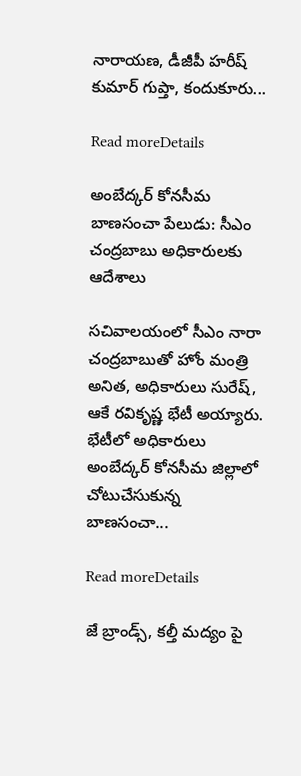నారాయణ, డీజీపీ హరీష్ కుమార్ గుప్తా, కందుకూరు...

Read moreDetails

అంబేద్కర్ కోనసీమ బాణసంచా పేలుడు: సీఎం చంద్రబాబు అధికారులకు ఆదేశాలు

సచివాలయంలో సీఎం నారా చంద్రబాబుతో హోం మంత్రి అనిత, అధికారులు సురేష్, ఆకే రవికృష్ణ భేటీ అయ్యారు. భేటీలో అధికారులు అంబేద్కర్ కోనసీమ జిల్లాలో చోటుచేసుకున్న బాణసంచా...

Read moreDetails

జే బ్రాండ్స్, కల్తీ మద్యం పై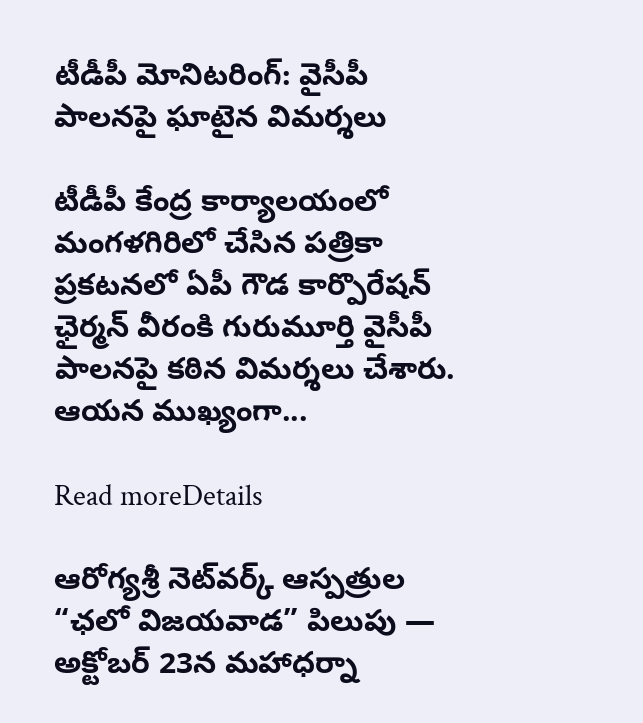టీడీపీ మోనిటరింగ్: వైసీపీ పాలనపై ఘాటైన విమర్శలు

టీడీపీ కేంద్ర కార్యాలయంలో మంగళగిరిలో చేసిన పత్రికా ప్రకటనలో ఏపీ గౌడ కార్పొరేషన్ ఛైర్మన్ వీరంకి గురుమూర్తి వైసీపీ పాలనపై కఠిన విమర్శలు చేశారు. ఆయన ముఖ్యంగా...

Read moreDetails

ఆరోగ్యశ్రీ నెట్‌వర్క్ ఆస్పత్రుల “ఛలో విజయవాడ” పిలుపు — అక్టోబర్ 23న మహాధర్నా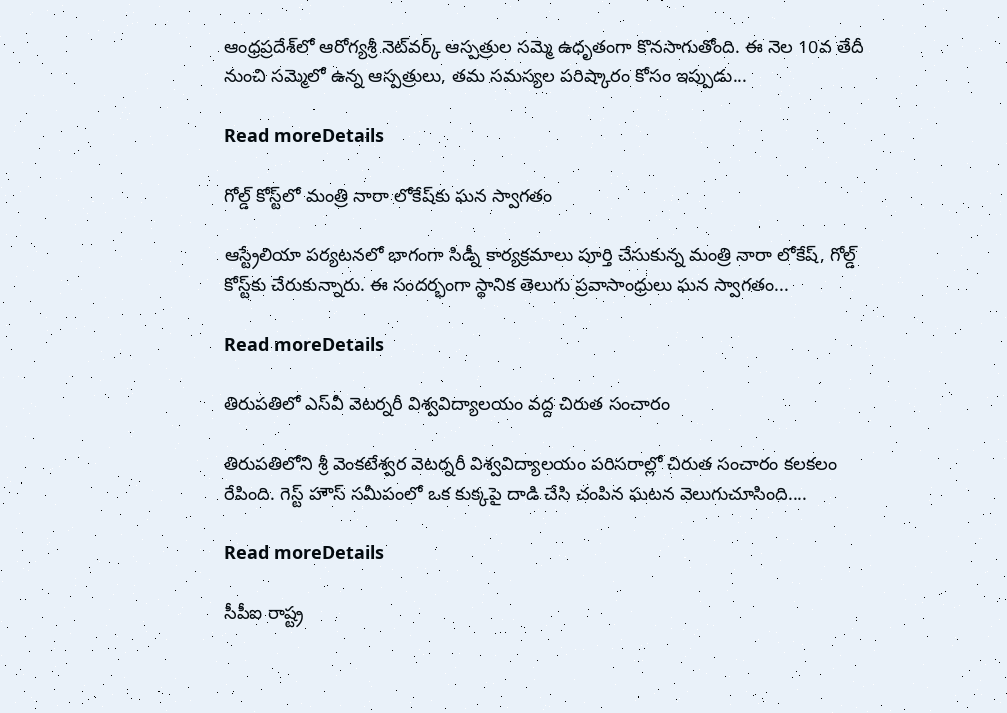ఆంధ్రప్రదేశ్‌లో ఆరోగ్యశ్రీ నెట్‌వర్క్ ఆస్పత్రుల సమ్మె ఉధృతంగా కొనసాగుతోంది. ఈ నెల 10వ తేదీ నుంచి సమ్మెలో ఉన్న ఆస్పత్రులు, తమ సమస్యల పరిష్కారం కోసం ఇప్పుడు...

Read moreDetails

గోల్డ్ కోస్ట్‌లో మంత్రి నారా లోకేష్‌కు ఘన స్వాగతం

ఆస్ట్రేలియా పర్యటనలో భాగంగా సిడ్నీ కార్యక్రమాలు పూర్తి చేసుకున్న మంత్రి నారా లోకేష్, గోల్డ్ కోస్ట్‌కు చేరుకున్నారు. ఈ సందర్భంగా స్థానిక తెలుగు ప్రవాసాంధ్రులు ఘన స్వాగతం...

Read moreDetails

తిరుపతిలో ఎస్‌వీ వెటర్నరీ విశ్వవిద్యాలయం వద్ద చిరుత సంచారం

తిరుపతిలోని శ్రీ వెంకటేశ్వర వెటర్నరీ విశ్వవిద్యాలయం పరిసరాల్లో చిరుత సంచారం కలకలం రేపింది. గెస్ట్ హౌస్ సమీపంలో ఒక కుక్కపై దాడి చేసి చంపిన ఘటన వెలుగుచూసింది....

Read moreDetails

సీపీఐ రాష్ట్ర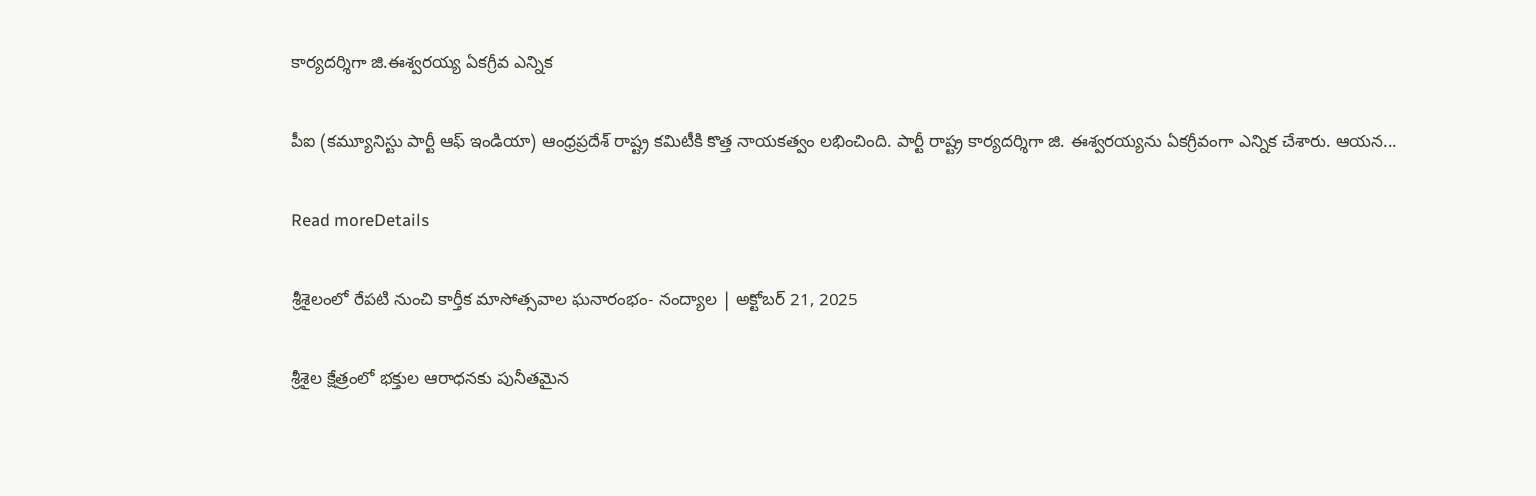కార్యదర్శిగా జి.ఈశ్వరయ్య ఏకగ్రీవ ఎన్నిక

పీఐ (కమ్యూనిస్టు పార్టీ ఆఫ్ ఇండియా) ఆంధ్రప్రదేశ్ రాష్ట్ర కమిటీకి కొత్త నాయకత్వం లభించింది. పార్టీ రాష్ట్ర కార్యదర్శిగా జి. ఈశ్వరయ్యను ఏకగ్రీవంగా ఎన్నిక చేశారు. ఆయన...

Read moreDetails

శ్రీశైలంలో రేపటి నుంచి కార్తీక మాసోత్సవాల ఘనారంభం- నంద్యాల | అక్టోబర్ 21, 2025

శ్రీశైల క్షేత్రంలో భక్తుల ఆరాధనకు పునీతమైన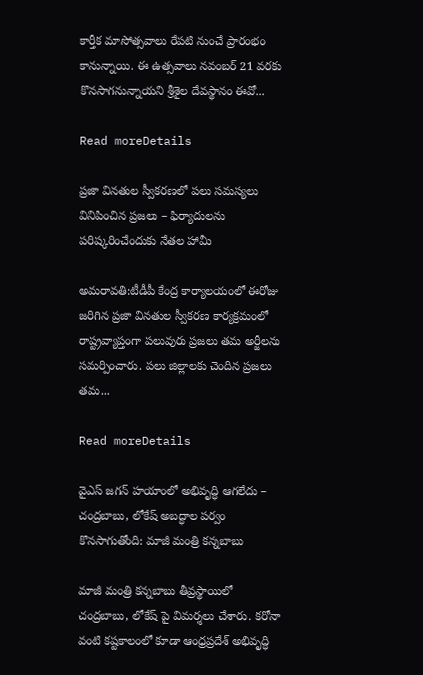కార్తీక మాసోత్సవాలు రేపటి నుంచే ప్రారంభం కానున్నాయి. ఈ ఉత్సవాలు నవంబర్ 21 వరకు కొనసాగనున్నాయని శ్రీశైల దేవస్థానం ఈవో...

Read moreDetails

ప్రజా వినతుల స్వీకరణలో పలు సమస్యలు వినిపించిన ప్రజలు – ఫిర్యాదులను పరిష్కరించేందుకు నేతల హామీ

అమరావతి:టీడీపీ కేంద్ర కార్యాలయంలో ఈరోజు జరిగిన ప్రజా వినతుల స్వీకరణ కార్యక్రమంలో రాష్ట్రవ్యాప్తంగా పలువురు ప్రజలు తమ అర్జీలను సమర్పించారు. పలు జిల్లాలకు చెందిన ప్రజలు తమ...

Read moreDetails

వైఎస్ జగన్ హయాంలో అభివృద్ధి ఆగలేదు – చంద్రబాబు, లోకేష్ అబద్ధాల పర్వం కొనసాగుతోంది: మాజీ మంత్రి కన్నబాబు

మాజీ మంత్రి కన్నబాబు తీవ్రస్థాయిలో చంద్రబాబు, లోకేష్ పై విమర్శలు చేశారు. కరోనా వంటి కష్టకాలంలో కూడా ఆంధ్రప్రదేశ్ అభివృద్ధి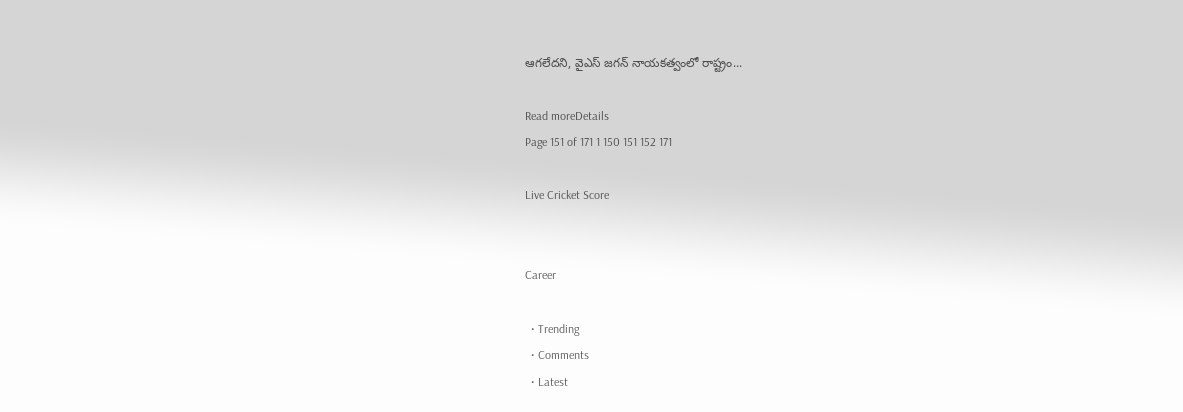ఆగలేదని, వైఎస్ జగన్ నాయకత్వంలో రాష్ట్రం...

Read moreDetails
Page 151 of 171 1 150 151 152 171

Live Cricket Score


Career

  • Trending
  • Comments
  • Latest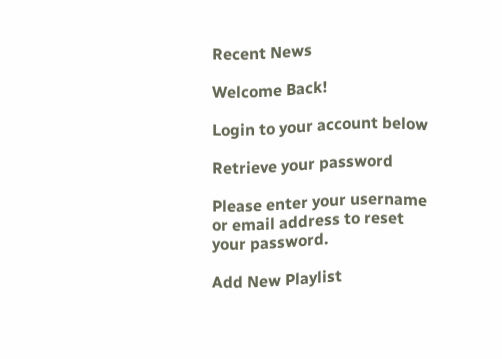Recent News

Welcome Back!

Login to your account below

Retrieve your password

Please enter your username or email address to reset your password.

Add New Playlist